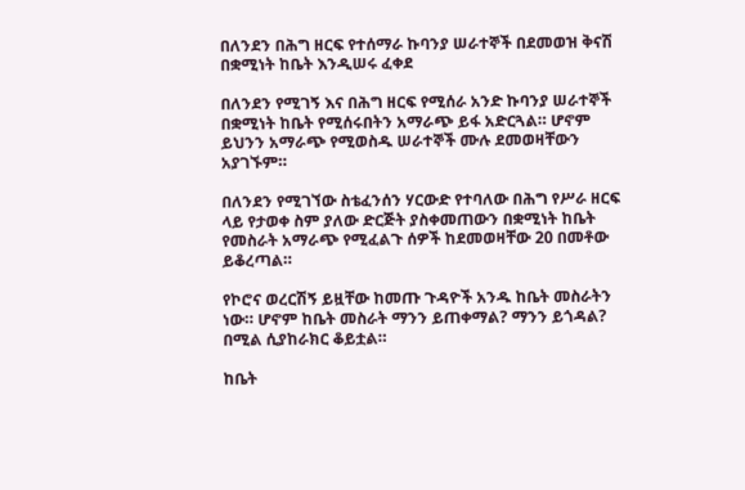በለንደን በሕግ ዘርፍ የተሰማራ ኩባንያ ሠራተኞች በደመወዝ ቅናሽ በቋሚነት ከቤት እንዲሠሩ ፈቀደ

በለንደን የሚገኝ እና በሕግ ዘርፍ የሚሰራ አንድ ኩባንያ ሠራተኞች በቋሚነት ከቤት የሚሰሩበትን አማራጭ ይፋ አድርጓል። ሆኖም ይህንን አማራጭ የሚወስዱ ሠራተኞች ሙሉ ደመወዛቸውን አያገኙም።

በለንደን የሚገኘው ስቴፈንሰን ሃርውድ የተባለው በሕግ የሥራ ዘርፍ ላይ የታወቀ ስም ያለው ድርጅት ያስቀመጠውን በቋሚነት ከቤት የመስራት አማራጭ የሚፈልጉ ሰዎች ከደመወዛቸው 20 በመቶው ይቆረጣል።

የኮሮና ወረርሽኝ ይዟቸው ከመጡ ጉዳዮች አንዱ ከቤት መስራትን ነው። ሆኖም ከቤት መስራት ማንን ይጠቀማል? ማንን ይጎዳል? በሚል ሲያከራክር ቆይቷል።

ከቤት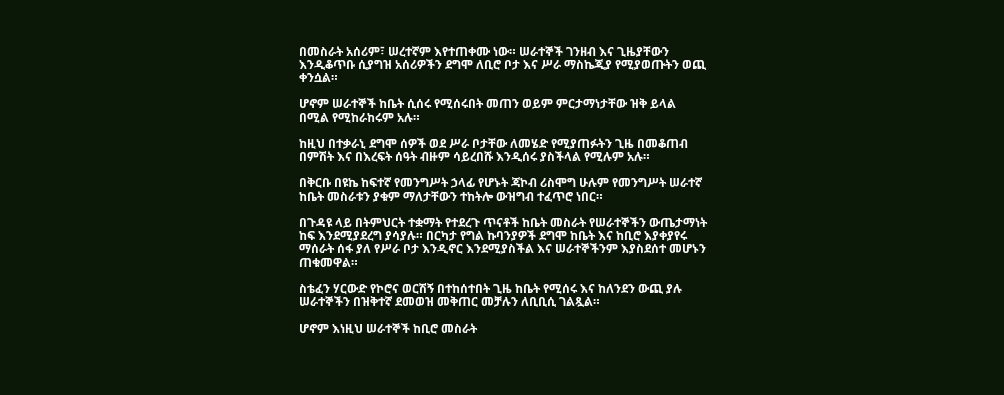በመስራት አሰሪም፣ ሠረተኛም እየተጠቀሙ ነው። ሠራተኞች ገንዘብ እና ጊዜያቸውን እንዲቆጥቡ ሲያግዝ አሰሪዎችን ደግሞ ለቢሮ ቦታ እና ሥራ ማስኬጂያ የሚያወጡትን ወጪ ቀንሷል።

ሆኖም ሠራተኞች ከቤት ሲሰሩ የሚሰሩበት መጠን ወይም ምርታማነታቸው ዝቅ ይላል በሚል የሚከራከሩም አሉ።

ከዚህ በተቃራኒ ደግሞ ሰዎች ወደ ሥራ ቦታቸው ለመሄድ የሚያጠፉትን ጊዜ በመቆጠብ በምሽት እና በእረፍት ሰዓት ብዙም ሳይረበሹ እንዲሰሩ ያስችላል የሚሉም አሉ።

በቅርቡ በዩኬ ከፍተኛ የመንግሥት ኃላፊ የሆኑት ጃኮብ ሪስሞግ ሁሉም የመንግሥት ሠራተኛ ከቤት መስራቱን ያቁም ማለታቸውን ተከትሎ ውዝግብ ተፈጥሮ ነበር።

በጉዳዩ ላይ በትምህርት ተቋማት የተደረጉ ጥናቶች ከቤት መስራት የሠራተኞችን ውጤታማነት ከፍ እንደሚያደረግ ያሳያሉ። በርካታ የግል ኩባንያዎች ደግሞ ከቤት እና ከቢሮ እያቀያየሩ ማሰራት ሰፋ ያለ የሥራ ቦታ እንዲኖር እንደሚያስችል እና ሠራተኞችንም እያስደሰተ መሆኑን ጠቁመዋል።

ስቴፈን ሃርውድ የኮሮና ወርሽኝ በተከሰተበት ጊዜ ከቤት የሚሰሩ እና ከለንደን ውጪ ያሉ ሠራተኞችን በዝቅተኛ ደመወዝ መቅጠር መቻሉን ለቢቢሲ ገልጿል።

ሆኖም እነዚህ ሠራተኞች ከቢሮ መስራት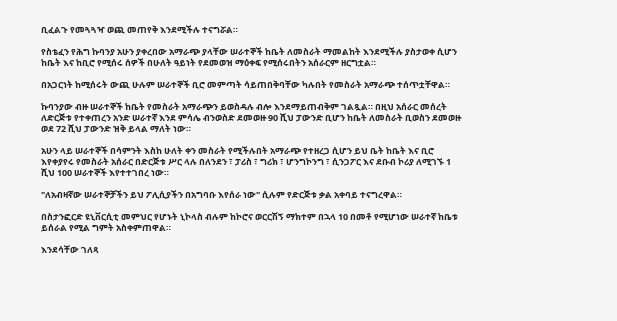ቢፈልጉ የመጓጓዣ ወጪ መጠየቅ እንደሚችሉ ተናግሯል።

የስቴፈን የሕግ ኩባንያ አሁን ያቀረበው አማራጭ ያላቸው ሠራተኞች ከቤት ለመስራት ማመልከት እንደሚችሉ ያስታወቀ ሲሆን ከቤት እና ከቢሮ የሚሰሩ ሰዎች በሁለት ዓይነት የደመወዝ ማዕቀፍ የሚሰሩበትን አሰራርም ዘርግቷል።

በአጋርነት ከሚሰሩት ውጪ ሁሉም ሠራተኞች ቢሮ መምጣት ሳይጠበቅባቸው ካሉበት የመስራት አማራጭ ተሰጥቷቸዋል።

ኩባንያው ብዙ ሠራተኞች ከቤት የመስራት አማራጭን ይወስዳሉ ብሎ እንደማይጠብቅም ገልጿል። በዚህ አሰራር መሰረት ለድርጅቱ የተቀጠረን አንድ ሠራተኛ እንደ ምሳሌ ብንወስድ ደመወዙ 90 ሺህ ፓውንድ ቢሆን ከቤት ለመስራት ቢወስን ደመወዙ ወደ 72 ሺህ ፓውንድ ዝቅ ይላል ማለት ነው።

አሁን ላይ ሠራተኞች በሳምንት እስከ ሁለት ቀን መስራት የሚችሉበት አማራጭ የተዘረጋ ሲሆን ይህ ቤት ከቤት እና ቢሮ እየቀያየሩ የመስራት አሰራር በድርጅቱ ሥር ላሉ በለንደን ፣ ፓሪስ ፣ ግሪክ ፣ ሆንግኮንግ ፣ ሲንጋፖር እና ደቡብ ኮሪያ ለሚገኙ 1 ሺህ 100 ሠራተኞች እየተተገበረ ነው።

"ለአብዛኛው ሠራተኞቻችን ይህ ፖሊሲያችን በአግባቡ እየሰራ ነው" ሲሉም የድርጅቱ ቃል አቀባይ ተናግረዋል።

በስታንፎርድ ዩኒቨርሲቲ መምህር የሆኑት ኒኮላስ ብሉም ከኮሮና ወርርሽኝ ማክተም በኋላ 10 በመቶ የሚሆነው ሠራተኛ ከቤቱ ይሰራል የሚል ግምት አስቀምጠዋል።

እንደሳቸው ገለጻ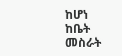ከሆነ ከቤት መስራት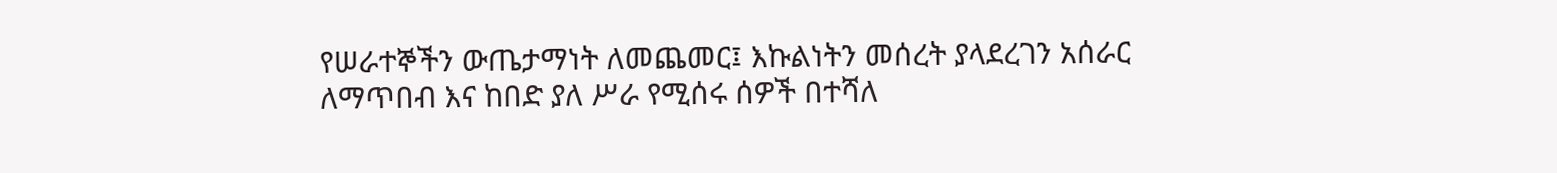የሠራተኞችን ውጤታማነት ለመጨመር፤ እኩልነትን መሰረት ያላደረገን አሰራር ለማጥበብ እና ከበድ ያለ ሥራ የሚሰሩ ሰዎች በተሻለ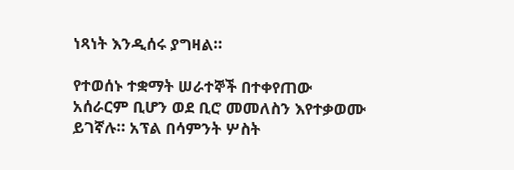ነጻነት እንዲሰሩ ያግዛል።

የተወሰኑ ተቋማት ሠራተኞች በተቀየጠው አሰራርም ቢሆን ወደ ቢሮ መመለስን እየተቃወሙ ይገኛሉ። አፕል በሳምንት ሦስት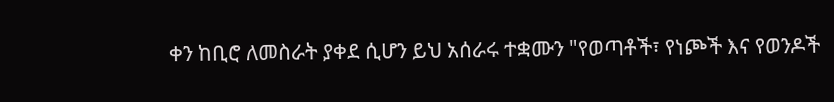ቀን ከቢሮ ለመስራት ያቀደ ሲሆን ይህ አሰራሩ ተቋሙን "የወጣቶች፣ የነጮች እና የወንዶች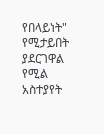የበላይነት" የሚታይበት ያደርገዋል የሚል አስተያየት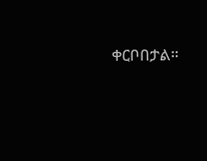ቀርቦበታል።